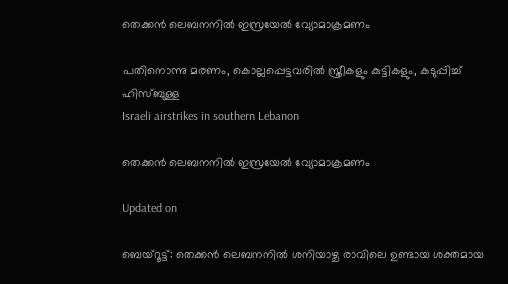തെക്കൻ ലെബനനിൽ ഇസ്രയേൽ വ്യോമാക്രമണം

പതിനൊന്നു മരണം, കൊല്ലപ്പെട്ടവരിൽ സ്ത്രീകളും കുട്ടികളും, കടുപ്പിച്ച് ഹിസ്ബുള്ള
Israeli airstrikes in southern Lebanon

തെക്കൻ ലെബനനിൽ ഇസ്രയേൽ വ്യോമാക്രമണം

Updated on

ബെയ്റൂട്ട്: തെക്കൻ ലെബനനിൽ ശനി‍യാഴ്ച രാവിലെ ഉണ്ടായ ശക്തമായ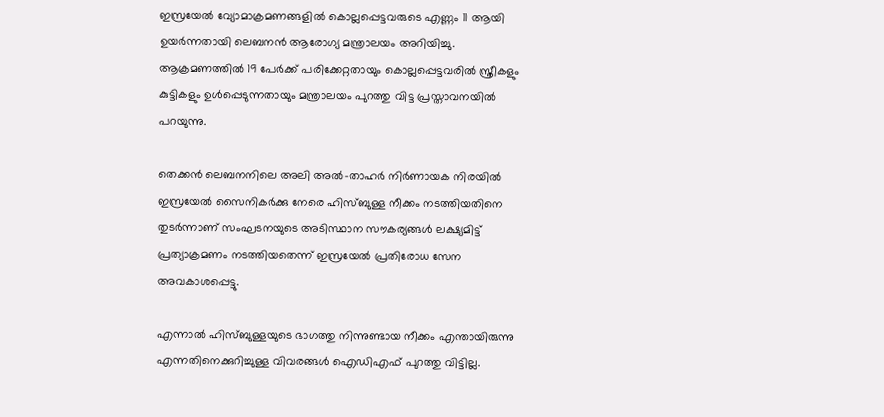ഇസ്രയേൽ വ്യോമാക്രമണങ്ങളിൽ കൊല്ലപ്പെട്ടവരുടെ എണ്ണം 11 ആയി ഉയർന്നതായി ലെബനൻ ആരോഗ്യ മന്ത്രാലയം അറിയിച്ചു. ആക്രമണത്തിൽ 19 പേർക്ക് പരിക്കേറ്റതായും കൊല്ലപ്പെട്ടവരിൽ സ്ത്രീകളും കുട്ടികളും ഉൾപ്പെടുന്നതായും മന്ത്രാലയം പുറത്തു വിട്ട പ്രസ്താവനയിൽ പറ‍യുന്നു.

തെക്കൻ ലെബനനിലെ അലി അൽ-താഹർ നിർണായക നിരയിൽ ഇസ്രയേൽ സൈനികർക്കു നേരെ ഹിസ്ബുള്ള നീക്കം നടത്തിയതിനെ തുടർന്നാണ് സംഘടനയുടെ അടിസ്ഥാന സൗകര്യങ്ങൾ ലക്ഷ്യമിട്ട് പ്രത്യാക്രമണം നടത്തിയതെന്ന് ഇസ്രയേൽ പ്രതിരോധ സേന അവകാശപ്പെട്ടു.

എന്നാൽ ഹിസ്ബുള്ളയുടെ ഭാഗത്തു നിന്നുണ്ടായ നീക്കം എന്തായിരുന്നു എന്നതിനെക്കുറിച്ചുള്ള വിവരങ്ങൾ ഐഡിഎഫ് പുറത്തു വിട്ടില്ല.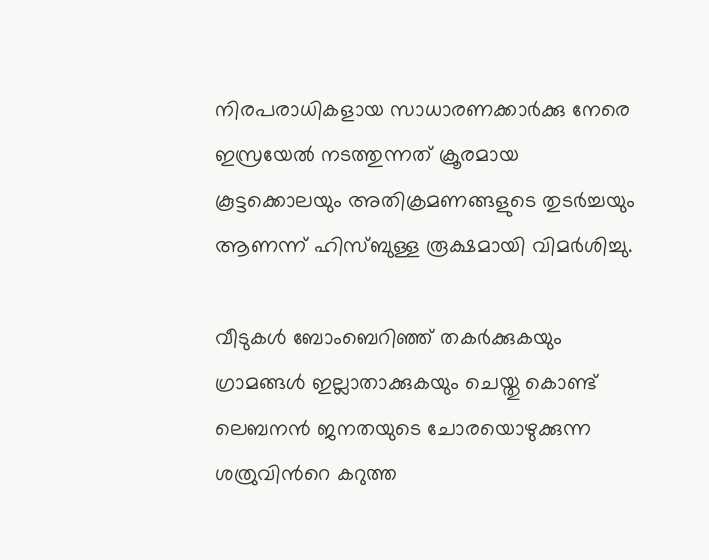നിരപരാധികളായ സാധാരണക്കാർക്കു നേരെ ഇസ്രയേൽ നടത്തുന്നത് ക്രൂരമായ കൂട്ടക്കൊലയും അതിക്രമണങ്ങളുടെ തുടർച്ചയും ആണന്ന് ഹിസ്ബുള്ള രൂക്ഷമായി വിമർശിച്ചു.

വീടുകൾ ബോംബെറിഞ്ഞ് തകർക്കുകയും ഗ്രാമങ്ങൾ ഇല്ലാതാക്കുകയും ചെയ്തു കൊണ്ട് ലെബനൻ ജനതയുടെ ചോരയൊഴുക്കുന്ന ശത്രുവിന്‍റെ കറുത്ത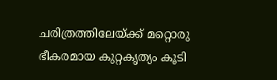ചരിത്രത്തിലേയ്ക്ക് മറ്റൊരു ഭീകരമായ കുറ്റകൃത്യം കൂടി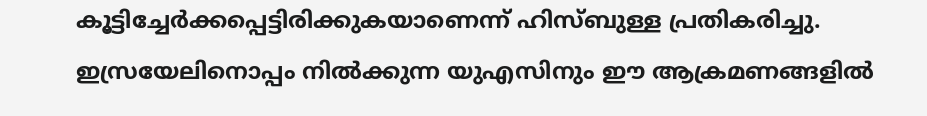കൂട്ടിച്ചേർക്കപ്പെട്ടിരിക്കുകയാണെന്ന് ഹിസ്ബുള്ള പ്രതികരിച്ചു. ഇസ്രയേലിനൊപ്പം നിൽക്കുന്ന യുഎസിനും ഈ ആക്രമണങ്ങളിൽ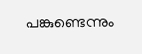പങ്കുണ്ടെന്നും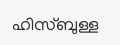ഹിസ്ബുള്ള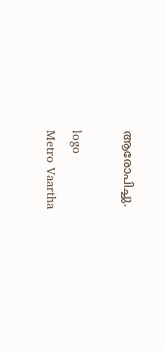ആരോപിച്ചു.

logo
Metro Vaartha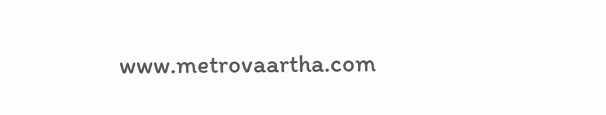www.metrovaartha.com